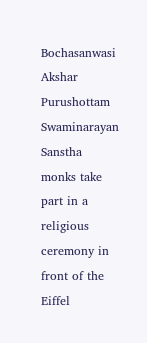Bochasanwasi Akshar Purushottam Swaminarayan Sanstha monks take part in a religious ceremony in front of the Eiffel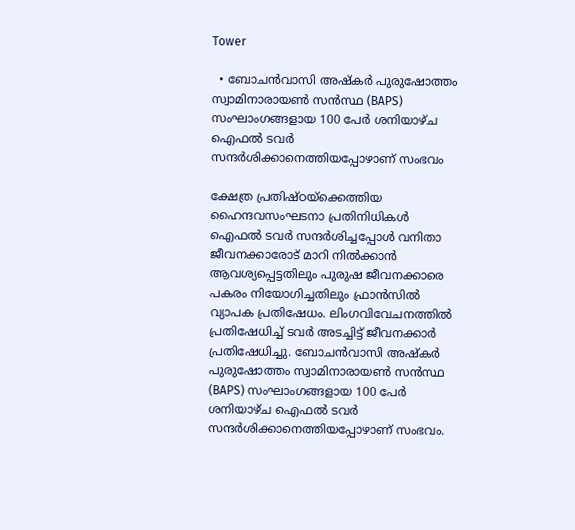Tower

  • ബോചന്‍വാസി അഷ്കര്‍ പുരുഷോത്തം സ്വാമിനാരായണ്‍ സന്‍സ്ഥ (BAPS) സംഘാംഗങ്ങളായ 100 പേര്‍ ശനിയാഴ്ച ഐഫല്‍ ടവര്‍ സന്ദര്‍ശിക്കാനെത്തിയപ്പോഴാണ് സംഭവം

ക്ഷേത്ര പ്രതിഷ്ഠയ്ക്കെത്തിയ ഹൈന്ദവസംഘടനാ പ്രതിനിധികള്‍ ഐഫല്‍ ടവര്‍ സന്ദര്‍ശിച്ചപ്പോള്‍ വനിതാ ജീവനക്കാരോട് മാറി നില്‍ക്കാന്‍ ആവശ്യപ്പെട്ടതിലും പുരുഷ ജീവനക്കാരെ പകരം നിയോഗിച്ചതിലും ഫ്രാന്‍സില്‍ വ്യാപക പ്രതിഷേധം. ലിംഗവിവേചനത്തില്‍ പ്രതിഷേധിച്ച് ടവര്‍ അടച്ചിട്ട് ജീവനക്കാര്‍ പ്രതിഷേധിച്ചു. ബോചന്‍വാസി അഷ്കര്‍ പുരുഷോത്തം സ്വാമിനാരായണ്‍ സന്‍സ്ഥ (BAPS) സംഘാംഗങ്ങളായ 100 പേര്‍ ശനിയാഴ്ച ഐഫല്‍ ടവര്‍ സന്ദര്‍ശിക്കാനെത്തിയപ്പോഴാണ് സംഭവം.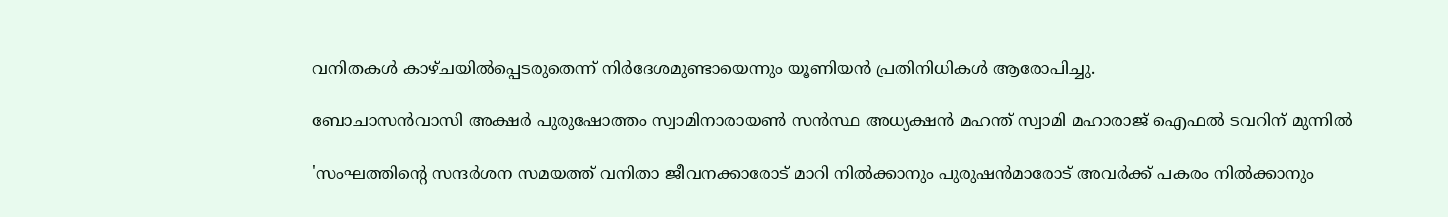വനിതകള്‍ കാഴ്ചയില്‍പ്പെടരുതെന്ന് നിര്‍ദേശമുണ്ടായെന്നും യൂണിയന്‍ പ്രതിനിധികള്‍ ആരോപിച്ചു.

ബോചാസൻവാസി അക്ഷർ പുരുഷോത്തം സ്വാമിനാരായൺ സൻസ്ഥ അധ്യക്ഷന്‍ മഹന്ത് സ്വാമി മഹാരാജ് ഐഫല്‍ ടവറിന് മുന്നില്‍

'സംഘത്തിന്‍റെ സന്ദര്‍ശന സമയത്ത് വനിതാ ജീവനക്കാരോട് മാറി നില്‍ക്കാനും പുരുഷന്‍മാരോട് അവര്‍ക്ക് പകരം നില്‍ക്കാനും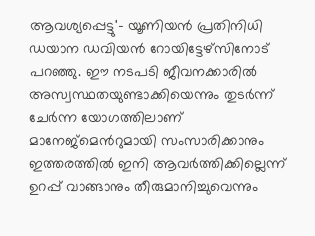ആവശ്യപ്പെട്ടു'- യൂണിയന്‍ പ്രതിനിധി ഡയാന ഡവിയന്‍ റോയിട്ടേഴ്സിനോട് പറഞ്ഞു. ഈ നടപടി ജീവനക്കാരില്‍ അസ്വസ്ഥതയുണ്ടാക്കിയെന്നും തുടര്‍ന്ന് ചേര്‍ന്ന യോഗത്തിലാണ് മാനേജ്മെന്‍റുമായി സംസാരിക്കാനും  ഇത്തരത്തില്‍ ഇനി ആവര്‍ത്തിക്കില്ലെന്ന് ഉറപ്പ് വാങ്ങാനും തീരുമാനിച്ചുവെന്നും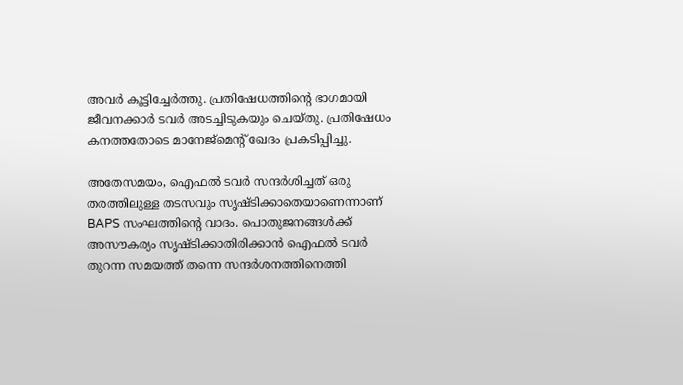അവര്‍ കൂട്ടിച്ചേര്‍ത്തു. പ്രതിഷേധത്തിന്‍റെ ഭാഗമായി ജീവനക്കാര്‍ ടവര്‍ അടച്ചിടുകയും ചെയ്തു. പ്രതിഷേധം കനത്തതോടെ മാനേജ്മെന്‍റ് ഖേദം പ്രകടിപ്പിച്ചു.

അതേസമയം, ഐഫല്‍ ടവര്‍ സന്ദര്‍ശിച്ചത് ഒരു തരത്തിലുള്ള തടസവും സൃഷ്ടിക്കാതെയാണെന്നാണ് BAPS സംഘത്തിന്‍റെ വാദം. പൊതുജനങ്ങള്‍ക്ക് അസൗകര്യം സൃഷ്ടിക്കാതിരിക്കാന്‍ ഐഫല്‍ ടവര്‍ തുറന്ന സമയത്ത് തന്നെ സന്ദര്‍ശനത്തിനെത്തി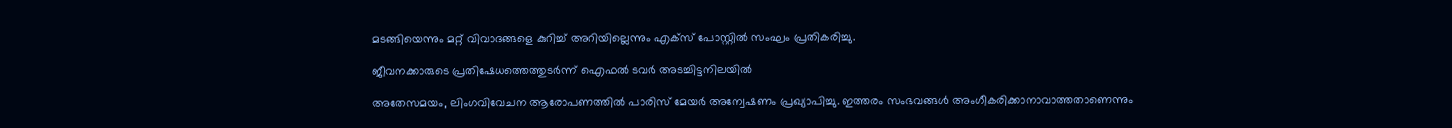മടങ്ങിയെന്നും മറ്റ് വിവാദങ്ങളെ കുറിച്ച് അറിയില്ലെന്നും എക്സ് പോസ്റ്റില്‍ സംഘം പ്രതികരിച്ചു.

ജീവനക്കാരുടെ പ്രതിഷേധത്തെത്തുടര്‍ന്ന് ഐഫല്‍ ടവര്‍ അടച്ചിട്ടനിലയില്‍

അതേസമയം, ലിംഗവിവേചന ആരോപണത്തില്‍ പാരിസ് മേയര്‍ അന്വേഷണം പ്രഖ്യാപിച്ചു. ഇത്തരം സംഭവങ്ങള്‍ അംഗീകരിക്കാനാവാത്തതാണെന്നും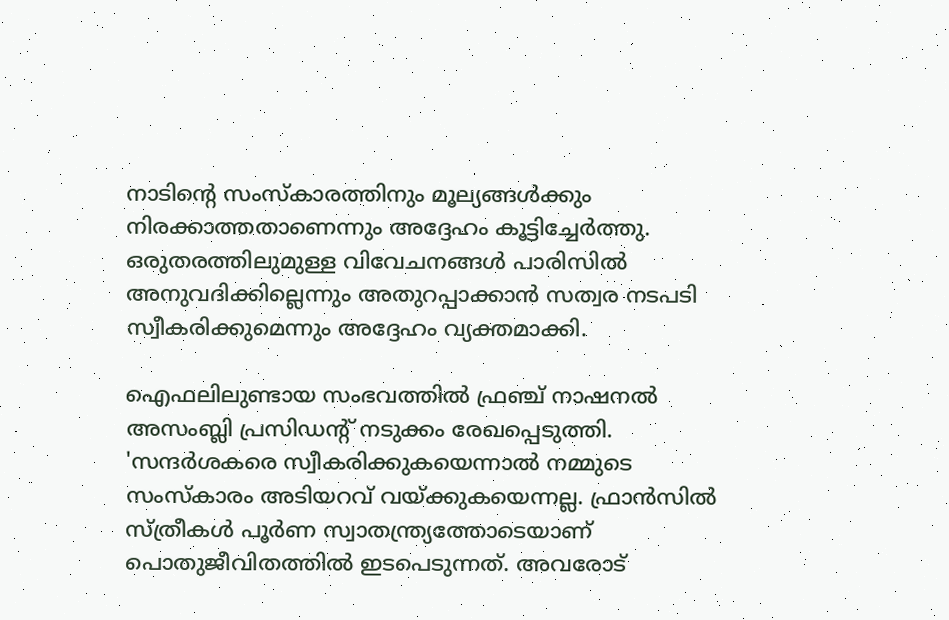നാടിന്‍റെ സംസ്കാരത്തിനും മൂല്യങ്ങള്‍ക്കും നിരക്കാത്തതാണെന്നും അദ്ദേഹം കൂട്ടിച്ചേര്‍ത്തു. ഒരുതരത്തിലുമുള്ള വിവേചനങ്ങള്‍ പാരിസില്‍ അനുവദിക്കില്ലെന്നും അതുറപ്പാക്കാന്‍ സത്വര നടപടി സ്വീകരിക്കുമെന്നും അദ്ദേഹം വ്യക്തമാക്കി.

ഐഫലിലുണ്ടായ സംഭവത്തില്‍ ഫ്രഞ്ച് നാഷനല്‍ അസംബ്ലി പ്രസിഡന്റ് നടുക്കം രേഖപ്പെടുത്തി. 'സന്ദര്‍ശകരെ സ്വീകരിക്കുകയെന്നാല്‍ നമ്മുടെ സംസ്കാരം അടിയറവ് വയ്ക്കുകയെന്നല്ല. ഫ്രാന്‍സില്‍ സ്ത്രീകള്‍ പൂര്‍ണ സ്വാതന്ത്ര്യത്തോടെയാണ് പൊതുജീവിതത്തില്‍ ഇടപെടുന്നത്. അവരോട്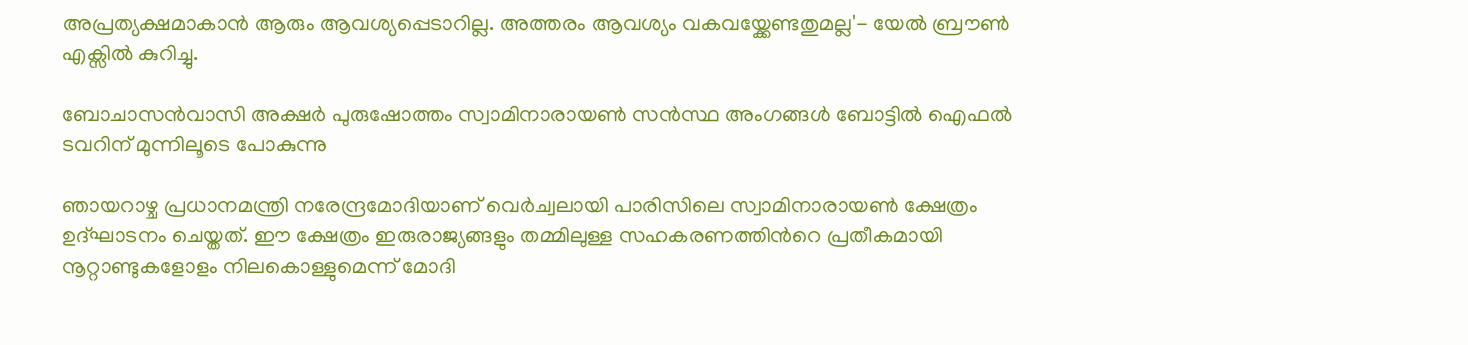അപ്രത്യക്ഷമാകാന്‍ ആരും ആവശ്യപ്പെടാറില്ല. അത്തരം ആവശ്യം വകവയ്ക്കേണ്ടതുമല്ല'- യേല്‍ ബ്രൗണ്‍ എക്സില്‍ കുറിച്ചു.

ബോചാസൻവാസി അക്ഷർ പുരുഷോത്തം സ്വാമിനാരായൺ സൻസ്ഥ അംഗങ്ങള്‍ ബോട്ടില്‍ ഐഫല്‍ ടവറിന് മുന്നിലൂടെ പോകുന്നു

ഞായറാഴ്ച പ്രധാനമന്ത്രി നരേന്ദ്രമോദിയാണ് വെര്‍ച്വലായി പാരിസിലെ സ്വാമിനാരായണ്‍ ക്ഷേത്രം ഉദ്ഘാടനം ചെയ്തത്. ഈ ക്ഷേത്രം ഇരുരാജ്യങ്ങളും തമ്മിലുള്ള സഹകരണത്തിന്‍റെ പ്രതീകമായി നൂറ്റാണ്ടുകളോളം നിലകൊള്ളുമെന്ന് മോദി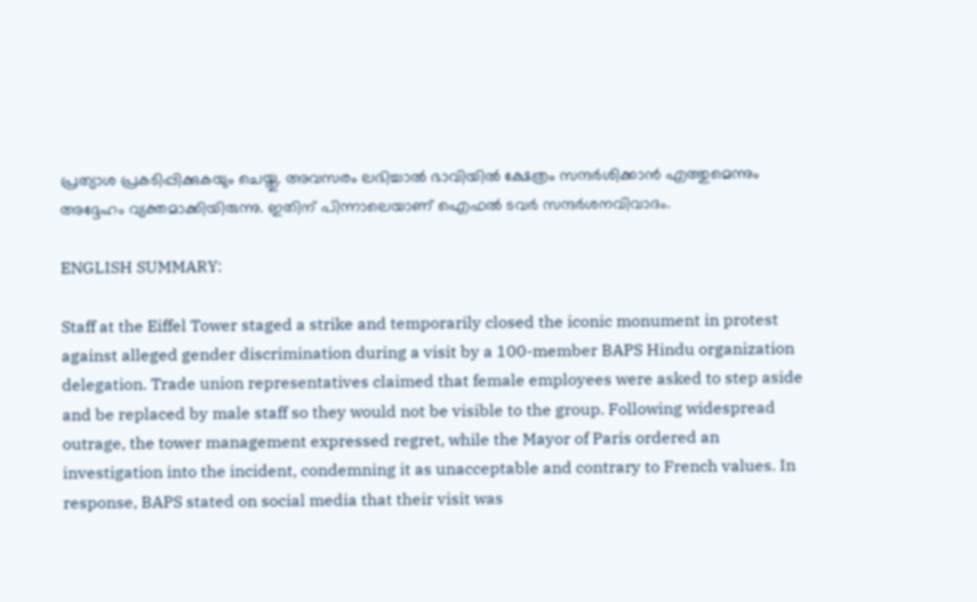പ്രത്യാശ പ്രകടിപ്പിക്കുകയും ചെയ്തു. അവസരം ലഭിച്ചാല്‍ ഭാവിയില്‍ ക്ഷേത്രം സന്ദര്‍ശിക്കാന്‍ എത്തുമെന്നും അദ്ദേഹം വ്യക്തമാക്കിയിരുന്നു. ഇതിന് പിന്നാലെയാണ് ഐഫല്‍ ടവര്‍ സന്ദര്‍ശനവിവാദം.

ENGLISH SUMMARY:

Staff at the Eiffel Tower staged a strike and temporarily closed the iconic monument in protest against alleged gender discrimination during a visit by a 100-member BAPS Hindu organization delegation. Trade union representatives claimed that female employees were asked to step aside and be replaced by male staff so they would not be visible to the group. Following widespread outrage, the tower management expressed regret, while the Mayor of Paris ordered an investigation into the incident, condemning it as unacceptable and contrary to French values. In response, BAPS stated on social media that their visit was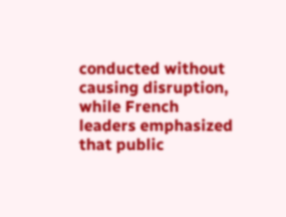conducted without causing disruption, while French leaders emphasized that public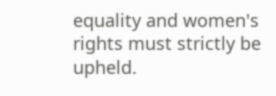equality and women's rights must strictly be upheld.